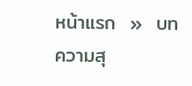หน้าแรก  »  บทความสุ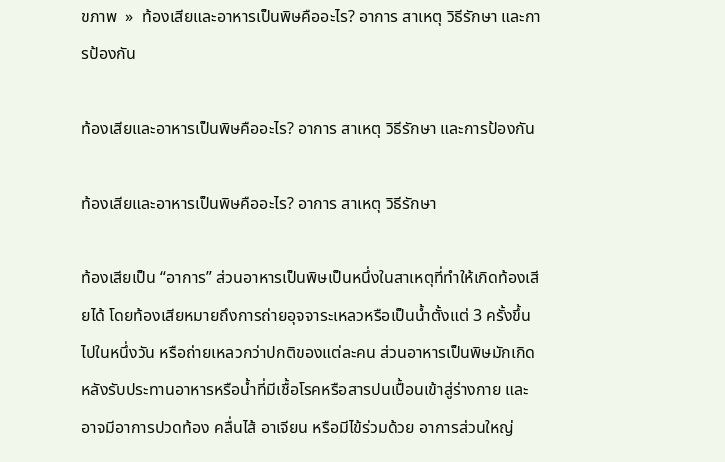ขภาพ  »  ท้องเสียและอาหารเป็นพิษคืออะไร? อาการ สาเหตุ วิธีรักษา และการป้องกัน

ท้องเสียและอาหารเป็นพิษคืออะไร? อาการ สาเหตุ วิธีรักษา และการป้องกัน

ท้องเสียและอาหารเป็นพิษคืออะไร? อาการ สาเหตุ วิธีรักษา

ท้องเสียเป็น “อาการ” ส่วนอาหารเป็นพิษเป็นหนึ่งในสาเหตุที่ทำให้เกิดท้องเสียได้ โดยท้องเสียหมายถึงการถ่ายอุจจาระเหลวหรือเป็นน้ำตั้งแต่ 3 ครั้งขึ้นไปในหนึ่งวัน หรือถ่ายเหลวกว่าปกติของแต่ละคน ส่วนอาหารเป็นพิษมักเกิดหลังรับประทานอาหารหรือน้ำที่มีเชื้อโรคหรือสารปนเปื้อนเข้าสู่ร่างกาย และอาจมีอาการปวดท้อง คลื่นไส้ อาเจียน หรือมีไข้ร่วมด้วย อาการส่วนใหญ่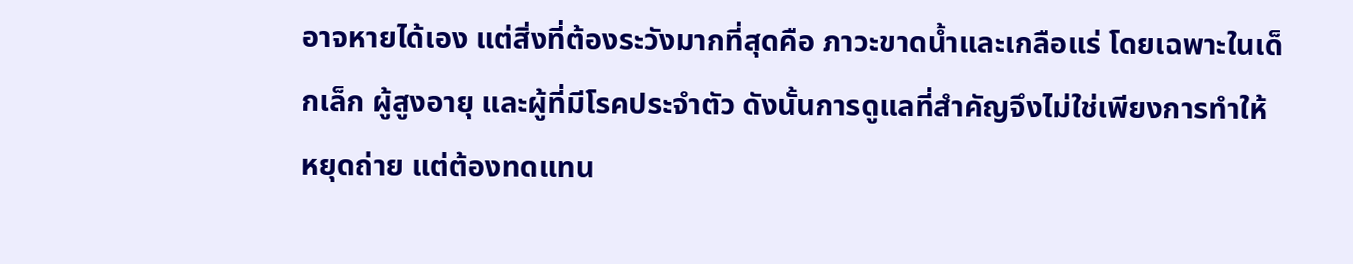อาจหายได้เอง แต่สิ่งที่ต้องระวังมากที่สุดคือ ภาวะขาดน้ำและเกลือแร่ โดยเฉพาะในเด็กเล็ก ผู้สูงอายุ และผู้ที่มีโรคประจำตัว ดังนั้นการดูแลที่สำคัญจึงไม่ใช่เพียงการทำให้หยุดถ่าย แต่ต้องทดแทน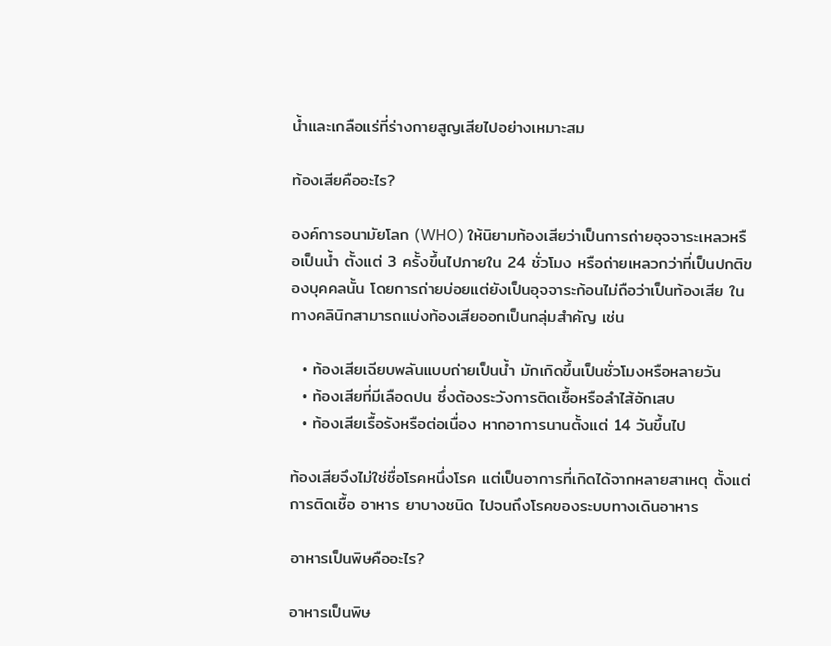น้ำและเกลือแร่ที่ร่างกายสูญเสียไปอย่างเหมาะสม

ท้องเสียคืออะไร?

องค์การอนามัยโลก (WHO) ให้นิยามท้องเสียว่าเป็นการถ่ายอุจจาระเหลวหรือเป็นน้ำ ตั้งแต่ 3 ครั้งขึ้นไปภายใน 24 ชั่วโมง หรือถ่ายเหลวกว่าที่เป็นปกติของบุคคลนั้น โดยการถ่ายบ่อยแต่ยังเป็นอุจจาระก้อนไม่ถือว่าเป็นท้องเสีย ในทางคลินิกสามารถแบ่งท้องเสียออกเป็นกลุ่มสำคัญ เช่น

  • ท้องเสียเฉียบพลันแบบถ่ายเป็นน้ำ มักเกิดขึ้นเป็นชั่วโมงหรือหลายวัน
  • ท้องเสียที่มีเลือดปน ซึ่งต้องระวังการติดเชื้อหรือลำไส้อักเสบ
  • ท้องเสียเรื้อรังหรือต่อเนื่อง หากอาการนานตั้งแต่ 14 วันขึ้นไป

ท้องเสียจึงไม่ใช่ชื่อโรคหนึ่งโรค แต่เป็นอาการที่เกิดได้จากหลายสาเหตุ ตั้งแต่การติดเชื้อ อาหาร ยาบางชนิด ไปจนถึงโรคของระบบทางเดินอาหาร

อาหารเป็นพิษคืออะไร?

อาหารเป็นพิษ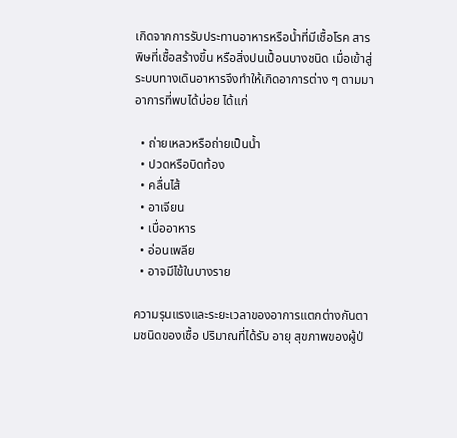เกิดจากการรับประทานอาหารหรือน้ำที่มีเชื้อโรค สารพิษที่เชื้อสร้างขึ้น หรือสิ่งปนเปื้อนบางชนิด เมื่อเข้าสู่ระบบทางเดินอาหารจึงทำให้เกิดอาการต่าง ๆ ตามมา อาการที่พบได้บ่อย ได้แก่

  • ถ่ายเหลวหรือถ่ายเป็นน้ำ
  • ปวดหรือบิดท้อง
  • คลื่นไส้
  • อาเจียน
  • เบื่ออาหาร
  • อ่อนเพลีย
  • อาจมีไข้ในบางราย

ความรุนแรงและระยะเวลาของอาการแตกต่างกันตามชนิดของเชื้อ ปริมาณที่ได้รับ อายุ สุขภาพของผู้ป่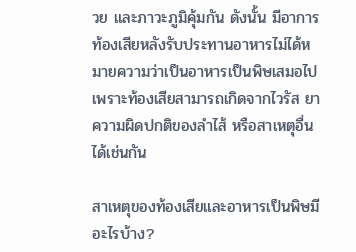วย และภาวะภูมิคุ้มกัน ดังนั้น มีอาการท้องเสียหลังรับประทานอาหารไม่ได้หมายความว่าเป็นอาหารเป็นพิษเสมอไป เพราะท้องเสียสามารถเกิดจากไวรัส ยา ความผิดปกติของลำไส้ หรือสาเหตุอื่นได้เช่นกัน

สาเหตุของท้องเสียและอาหารเป็นพิษมีอะไรบ้าง?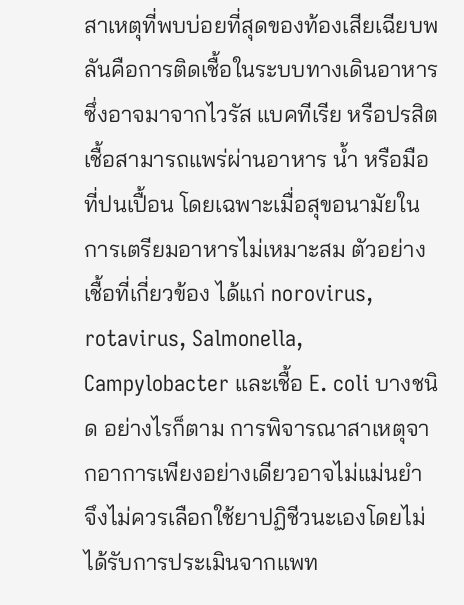สาเหตุที่พบบ่อยที่สุดของท้องเสียเฉียบพลันคือการติดเชื้อในระบบทางเดินอาหาร ซึ่งอาจมาจากไวรัส แบคทีเรีย หรือปรสิต เชื้อสามารถแพร่ผ่านอาหาร น้ำ หรือมือที่ปนเปื้อน โดยเฉพาะเมื่อสุขอนามัยในการเตรียมอาหารไม่เหมาะสม ตัวอย่างเชื้อที่เกี่ยวข้อง ได้แก่ norovirus, rotavirus, Salmonella, Campylobacter และเชื้อ E. coli บางชนิด อย่างไรก็ตาม การพิจารณาสาเหตุจากอาการเพียงอย่างเดียวอาจไม่แม่นยำ จึงไม่ควรเลือกใช้ยาปฏิชีวนะเองโดยไม่ได้รับการประเมินจากแพท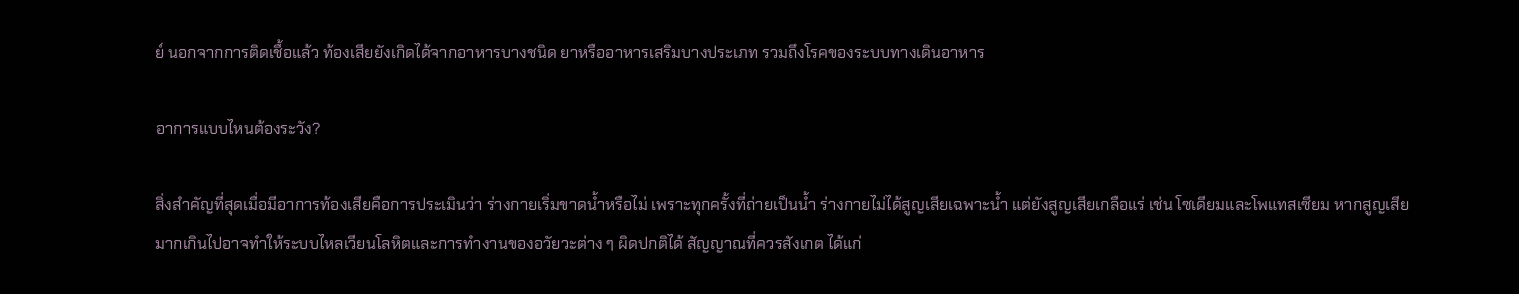ย์ นอกจากการติดเชื้อแล้ว ท้องเสียยังเกิดได้จากอาหารบางชนิด ยาหรืออาหารเสริมบางประเภท รวมถึงโรคของระบบทางเดินอาหาร

อาการแบบไหนต้องระวัง?

สิ่งสำคัญที่สุดเมื่อมีอาการท้องเสียคือการประเมินว่า ร่างกายเริ่มขาดน้ำหรือไม่ เพราะทุกครั้งที่ถ่ายเป็นน้ำ ร่างกายไม่ได้สูญเสียเฉพาะน้ำ แต่ยังสูญเสียเกลือแร่ เช่น โซเดียมและโพแทสเซียม หากสูญเสียมากเกินไปอาจทำให้ระบบไหลเวียนโลหิตและการทำงานของอวัยวะต่าง ๆ ผิดปกติได้ สัญญาณที่ควรสังเกต ได้แก่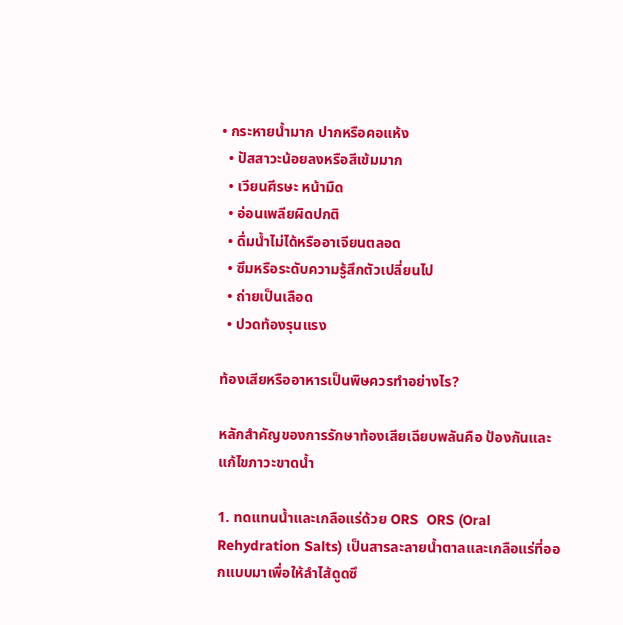• กระหายน้ำมาก ปากหรือคอแห้ง
  • ปัสสาวะน้อยลงหรือสีเข้มมาก
  • เวียนศีรษะ หน้ามืด
  • อ่อนเพลียผิดปกติ
  • ดื่มน้ำไม่ได้หรืออาเจียนตลอด
  • ซึมหรือระดับความรู้สึกตัวเปลี่ยนไป
  • ถ่ายเป็นเลือด
  • ปวดท้องรุนแรง

ท้องเสียหรืออาหารเป็นพิษควรทำอย่างไร?

หลักสำคัญของการรักษาท้องเสียเฉียบพลันคือ ป้องกันและแก้ไขภาวะขาดน้ำ

1. ทดแทนน้ำและเกลือแร่ด้วย ORS  ORS (Oral Rehydration Salts) เป็นสารละลายน้ำตาลและเกลือแร่ที่ออกแบบมาเพื่อให้ลำไส้ดูดซึ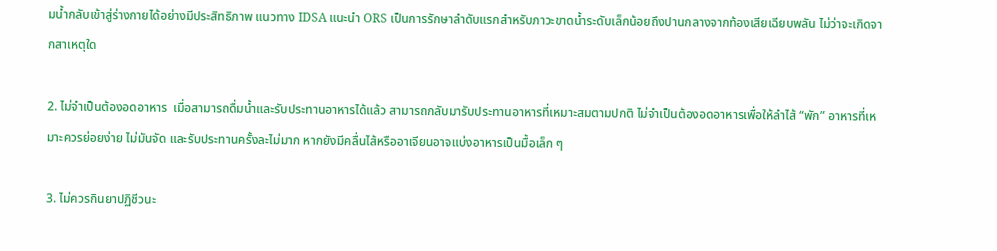มน้ำกลับเข้าสู่ร่างกายได้อย่างมีประสิทธิภาพ แนวทาง IDSA แนะนำ ORS เป็นการรักษาลำดับแรกสำหรับภาวะขาดน้ำระดับเล็กน้อยถึงปานกลางจากท้องเสียเฉียบพลัน ไม่ว่าจะเกิดจากสาเหตุใด

2. ไม่จำเป็นต้องอดอาหาร  เมื่อสามารถดื่มน้ำและรับประทานอาหารได้แล้ว สามารถกลับมารับประทานอาหารที่เหมาะสมตามปกติ ไม่จำเป็นต้องอดอาหารเพื่อให้ลำไส้ “พัก” อาหารที่เหมาะควรย่อยง่าย ไม่มันจัด และรับประทานครั้งละไม่มาก หากยังมีคลื่นไส้หรืออาเจียนอาจแบ่งอาหารเป็นมื้อเล็ก ๆ

3. ไม่ควรกินยาปฏิชีวนะ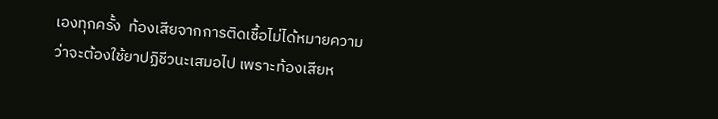เองทุกครั้ง  ท้องเสียจากการติดเชื้อไม่ได้หมายความว่าจะต้องใช้ยาปฏิชีวนะเสมอไป เพราะท้องเสียห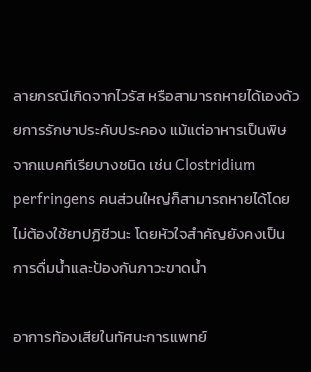ลายกรณีเกิดจากไวรัส หรือสามารถหายได้เองด้วยการรักษาประคับประคอง แม้แต่อาหารเป็นพิษจากแบคทีเรียบางชนิด เช่น Clostridium perfringens คนส่วนใหญ่ก็สามารถหายได้โดยไม่ต้องใช้ยาปฏิชีวนะ โดยหัวใจสำคัญยังคงเป็นการดื่มน้ำและป้องกันภาวะขาดน้ำ

อาการท้องเสียในทัศนะการแพทย์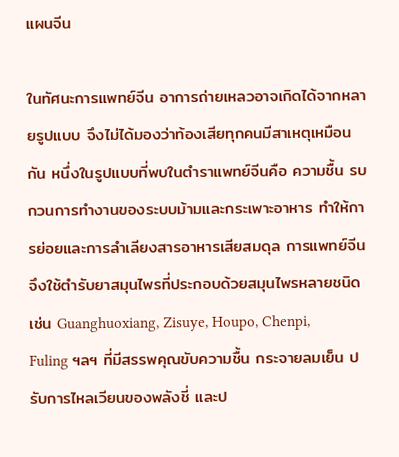แผนจีน

ในทัศนะการแพทย์จีน อาการถ่ายเหลวอาจเกิดได้จากหลายรูปแบบ จึงไม่ได้มองว่าท้องเสียทุกคนมีสาเหตุเหมือนกัน หนึ่งในรูปแบบที่พบในตำราแพทย์จีนคือ ความชื้น รบกวนการทำงานของระบบม้ามและกระเพาะอาหาร ทำให้การย่อยและการลำเลียงสารอาหารเสียสมดุล การแพทย์จีนจึงใช้ตำรับยาสมุนไพรที่ประกอบด้วยสมุนไพรหลายชนิด เช่น Guanghuoxiang, Zisuye, Houpo, Chenpi, Fuling ฯลฯ ที่มีสรรพคุณขับความชื้น กระจายลมเย็น ปรับการไหลเวียนของพลังชี่ และป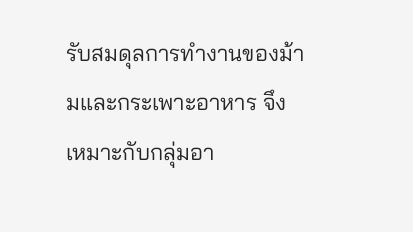รับสมดุลการทำงานของม้ามและกระเพาะอาหาร จึงเหมาะกับกลุ่มอา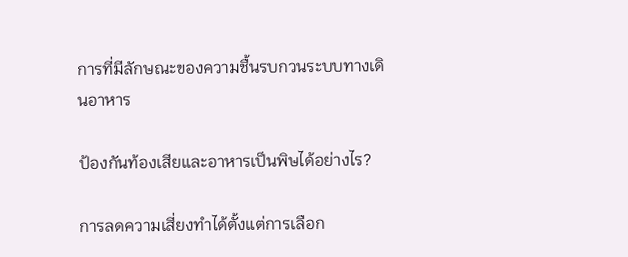การที่มีลักษณะของความชื้นรบกวนระบบทางเดินอาหาร

ป้องกันท้องเสียและอาหารเป็นพิษได้อย่างไร?

การลดความเสี่ยงทำได้ตั้งแต่การเลือก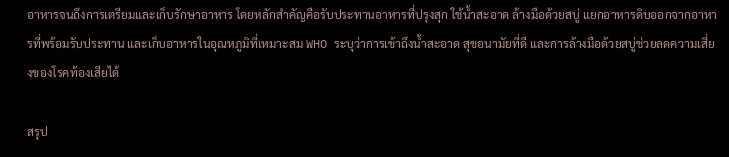อาหารจนถึงการเตรียมและเก็บรักษาอาหาร โดยหลักสำคัญคือรับประทานอาหารที่ปรุงสุก ใช้น้ำสะอาด ล้างมือด้วยสบู่ แยกอาหารดิบออกจากอาหารที่พร้อมรับประทาน และเก็บอาหารในอุณหภูมิที่เหมาะสม WHO ระบุว่าการเข้าถึงน้ำสะอาด สุขอนามัยที่ดี และการล้างมือด้วยสบู่ช่วยลดความเสี่ยงของโรคท้องเสียได้

สรุป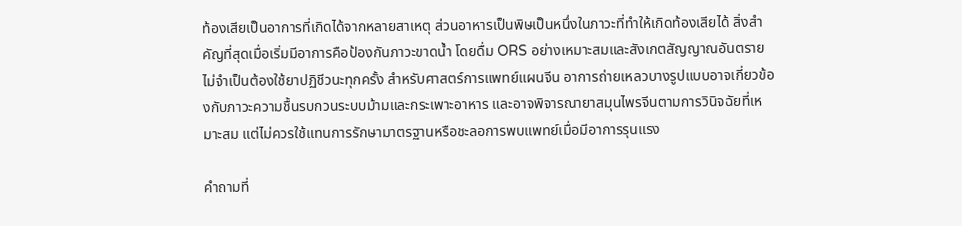ท้องเสียเป็นอาการที่เกิดได้จากหลายสาเหตุ ส่วนอาหารเป็นพิษเป็นหนึ่งในภาวะที่ทำให้เกิดท้องเสียได้ สิ่งสำคัญที่สุดเมื่อเริ่มมีอาการคือป้องกันภาวะขาดน้ำ โดยดื่ม ORS อย่างเหมาะสมและสังเกตสัญญาณอันตราย ไม่จำเป็นต้องใช้ยาปฏิชีวนะทุกครั้ง สำหรับศาสตร์การแพทย์แผนจีน อาการถ่ายเหลวบางรูปแบบอาจเกี่ยวข้องกับภาวะความชื้นรบกวนระบบม้ามและกระเพาะอาหาร และอาจพิจารณายาสมุนไพรจีนตามการวินิจฉัยที่เหมาะสม แต่ไม่ควรใช้แทนการรักษามาตรฐานหรือชะลอการพบแพทย์เมื่อมีอาการรุนแรง

คำถามที่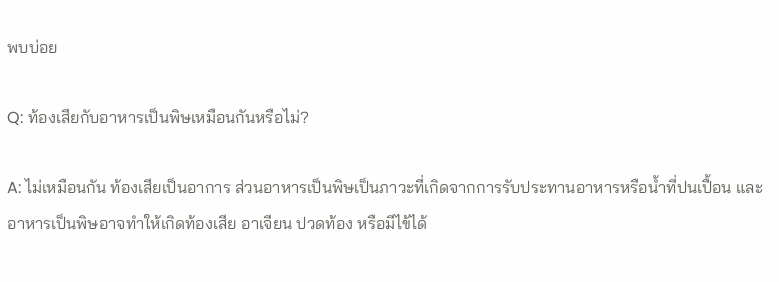พบบ่อย

Q: ท้องเสียกับอาหารเป็นพิษเหมือนกันหรือไม่?

A: ไม่เหมือนกัน ท้องเสียเป็นอาการ ส่วนอาหารเป็นพิษเป็นภาวะที่เกิดจากการรับประทานอาหารหรือน้ำที่ปนเปื้อน และอาหารเป็นพิษอาจทำให้เกิดท้องเสีย อาเจียน ปวดท้อง หรือมีไข้ได้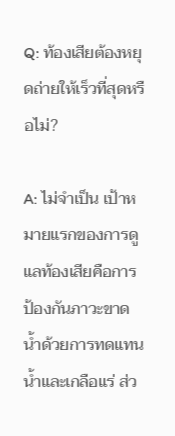Q: ท้องเสียต้องหยุดถ่ายให้เร็วที่สุดหรือไม่?

A: ไม่จำเป็น เป้าหมายแรกของการดูแลท้องเสียคือการป้องกันภาวะขาดน้ำด้วยการทดแทนน้ำและเกลือแร่ ส่ว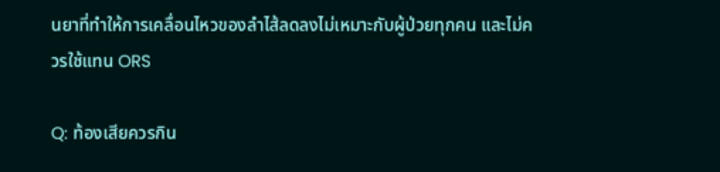นยาที่ทำให้การเคลื่อนไหวของลำไส้ลดลงไม่เหมาะกับผู้ป่วยทุกคน และไม่ควรใช้แทน ORS

Q: ท้องเสียควรกิน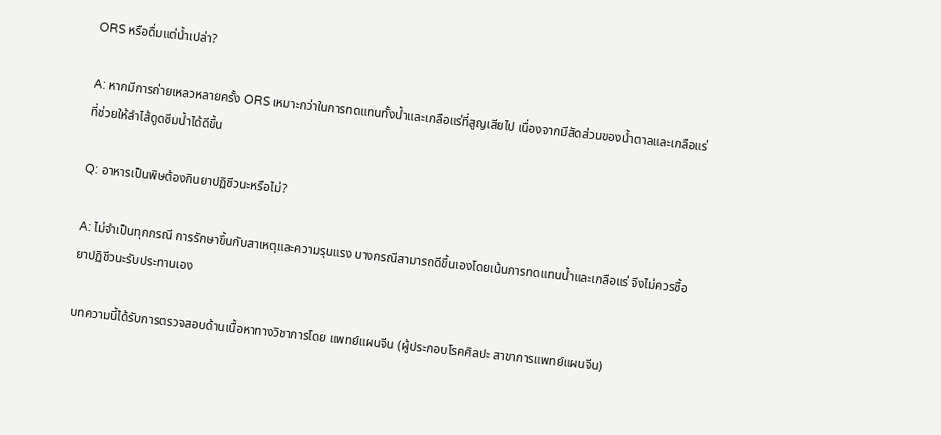ORS หรือดื่มแต่น้ำเปล่า?

A: หากมีการถ่ายเหลวหลายครั้ง ORS เหมาะกว่าในการทดแทนทั้งน้ำและเกลือแร่ที่สูญเสียไป เนื่องจากมีสัดส่วนของน้ำตาลและเกลือแร่ที่ช่วยให้ลำไส้ดูดซึมน้ำได้ดีขึ้น

Q: อาหารเป็นพิษต้องกินยาปฏิชีวนะหรือไม่?

A: ไม่จำเป็นทุกกรณี การรักษาขึ้นกับสาเหตุและความรุนแรง บางกรณีสามารถดีขึ้นเองโดยเน้นการทดแทนน้ำและเกลือแร่ จึงไม่ควรซื้อยาปฏิชีวนะรับประทานเอง

บทความนี้ได้รับการตรวจสอบด้านเนื้อหาทางวิชาการโดย แพทย์แผนจีน (ผู้ประกอบโรคศิลปะ สาขาการแพทย์แผนจีน)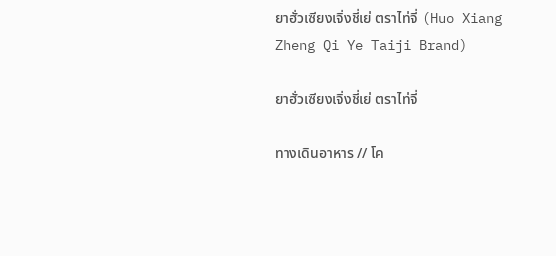ยาฮั่วเซียงเจิ่งชี่เย่ ตราไท่จี่ (Huo Xiang Zheng Qi Ye Taiji Brand)

ยาฮั่วเซียงเจิ่งชี่เย่ ตราไท่จี่

ทางเดินอาหาร // โค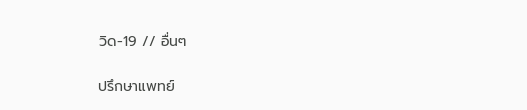วิด-19 // อื่นๆ

ปรึกษาแพทย์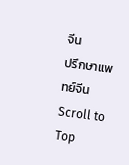จีน
ปรึกษาแพทย์จีน
Scroll to Top